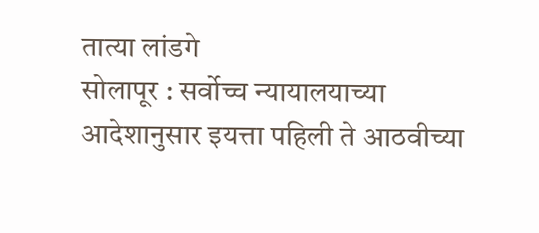तात्या लांडगे
सोलापूर : सर्वोच्च न्यायालयाच्या आदेशानुसार इयत्ता पहिली ते आठवीच्या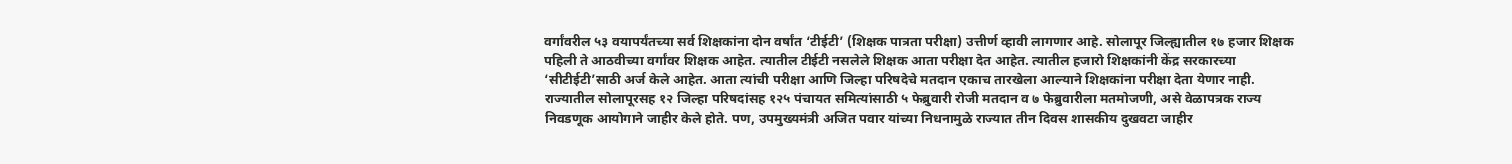वर्गांवरील ५३ वयापर्यंतच्या सर्व शिक्षकांना दोन वर्षांत ‘टीईटी’ (शिक्षक पात्रता परीक्षा) उत्तीर्ण व्हावी लागणार आहे. सोलापूर जिल्ह्यातील १७ हजार शिक्षक पहिली ते आठवीच्या वर्गांवर शिक्षक आहेत. त्यातील टीईटी नसलेले शिक्षक आता परीक्षा देत आहेत. त्यातील हजारो शिक्षकांनी केंद्र सरकारच्या ‘सीटीईटी’साठी अर्ज केले आहेत. आता त्यांची परीक्षा आणि जिल्हा परिषदेचे मतदान एकाच तारखेला आल्याने शिक्षकांना परीक्षा देता येणार नाही.
राज्यातील सोलापूरसह १२ जिल्हा परिषदांसह १२५ पंचायत समित्यांसाठी ५ फेब्रुवारी रोजी मतदान व ७ फेब्रुवारीला मतमोजणी, असे वेळापत्रक राज्य निवडणूक आयोगाने जाहीर केले होते. पण, उपमुख्यमंत्री अजित पवार यांच्या निधनामुळे राज्यात तीन दिवस शासकीय दुखवटा जाहीर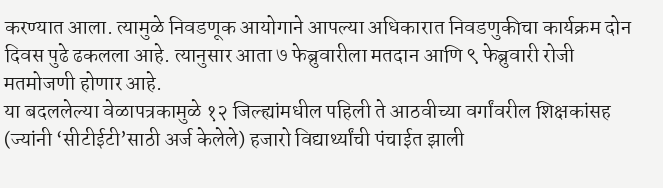करण्यात आला. त्यामुळे निवडणूक आयोगाने आपल्या अधिकारात निवडणुकीचा कार्यक्रम दोन दिवस पुढे ढकलला आहे. त्यानुसार आता ७ फेब्रुवारीला मतदान आणि ९ फेब्रुवारी रोजी मतमोजणी होणार आहे.
या बदललेल्या वेळापत्रकामुळे १२ जिल्ह्यांमधील पहिली ते आठवीच्या वर्गांवरील शिक्षकांसह (ज्यांनी ‘सीटीईटी’साठी अर्ज केलेले) हजारो विद्यार्थ्यांची पंचाईत झाली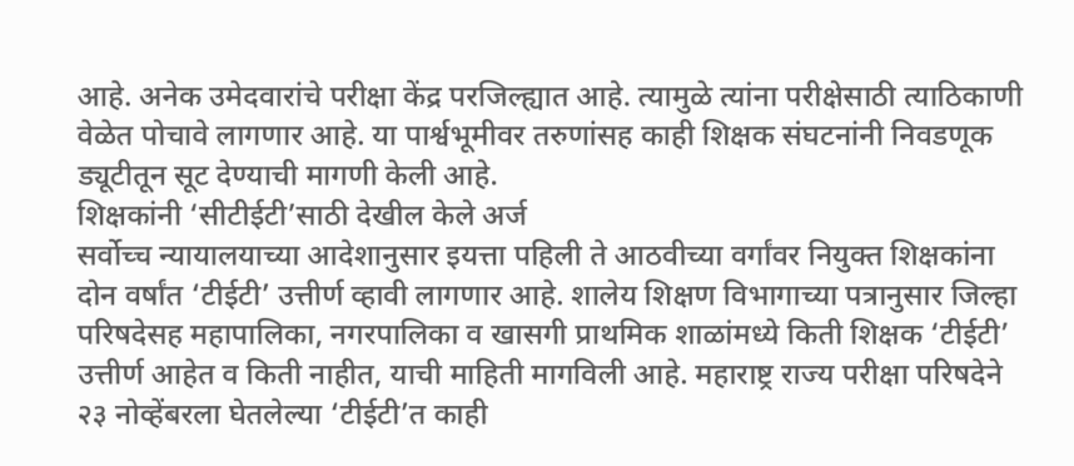आहे. अनेक उमेदवारांचे परीक्षा केंद्र परजिल्ह्यात आहे. त्यामुळे त्यांना परीक्षेसाठी त्याठिकाणी वेळेत पोचावे लागणार आहे. या पार्श्वभूमीवर तरुणांसह काही शिक्षक संघटनांनी निवडणूक ड्यूटीतून सूट देण्याची मागणी केली आहे.
शिक्षकांनी ‘सीटीईटी’साठी देखील केले अर्ज
सर्वोच्च न्यायालयाच्या आदेशानुसार इयत्ता पहिली ते आठवीच्या वर्गांवर नियुक्त शिक्षकांना दोन वर्षांत ‘टीईटी’ उत्तीर्ण व्हावी लागणार आहे. शालेय शिक्षण विभागाच्या पत्रानुसार जिल्हा परिषदेसह महापालिका, नगरपालिका व खासगी प्राथमिक शाळांमध्ये किती शिक्षक ‘टीईटी’ उत्तीर्ण आहेत व किती नाहीत, याची माहिती मागविली आहे. महाराष्ट्र राज्य परीक्षा परिषदेने २३ नोव्हेंबरला घेतलेल्या ‘टीईटी’त काही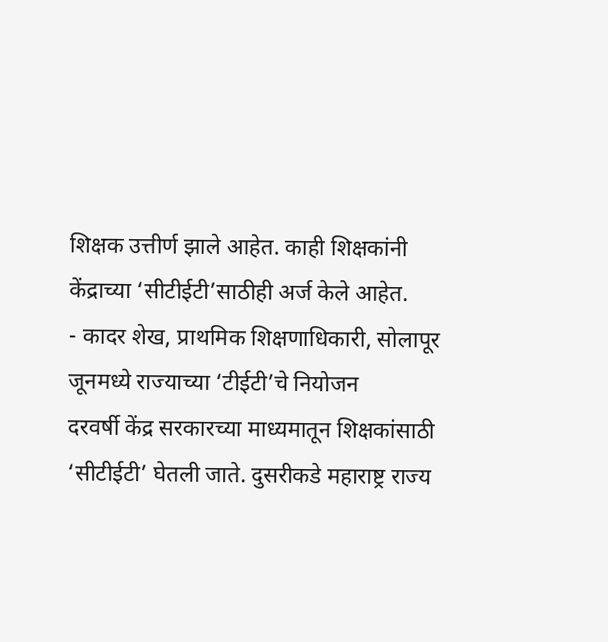शिक्षक उत्तीर्ण झाले आहेत. काही शिक्षकांनी केंद्राच्या ‘सीटीईटी’साठीही अर्ज केले आहेत.
- कादर शेख, प्राथमिक शिक्षणाधिकारी, सोलापूर
जूनमध्ये राज्याच्या ‘टीईटी’चे नियोजन
दरवर्षी केंद्र सरकारच्या माध्यमातून शिक्षकांसाठी ‘सीटीईटी’ घेतली जाते. दुसरीकडे महाराष्ट्र राज्य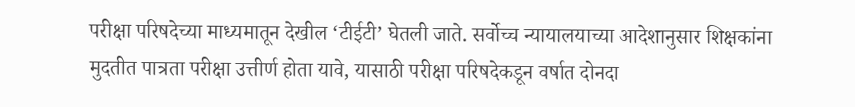परीक्षा परिषदेच्या माध्यमातून देखील ‘टीईटी’ घेतली जाते. सर्वोच्च न्यायालयाच्या आदेशानुसार शिक्षकांना मुदतीत पात्रता परीक्षा उत्तीर्ण होता यावे, यासाठी परीक्षा परिषदेकडून वर्षात दोनदा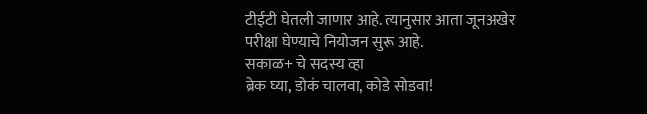टीईटी घेतली जाणार आहे. त्यानुसार आता जूनअखेर परीक्षा घेण्याचे नियोजन सुरू आहे.
सकाळ+ चे सदस्य व्हा
ब्रेक घ्या, डोकं चालवा, कोडे सोडवा!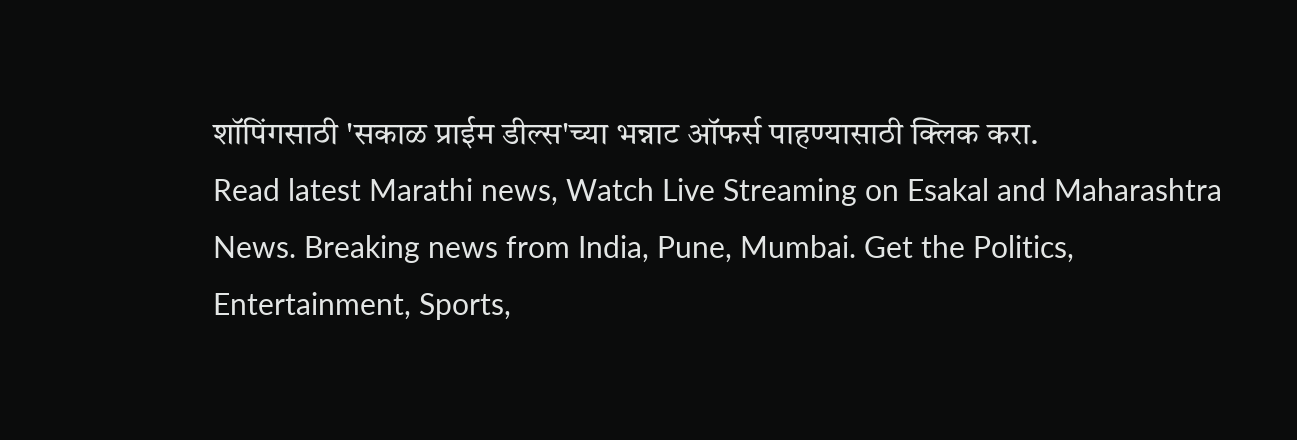शॉपिंगसाठी 'सकाळ प्राईम डील्स'च्या भन्नाट ऑफर्स पाहण्यासाठी क्लिक करा.
Read latest Marathi news, Watch Live Streaming on Esakal and Maharashtra News. Breaking news from India, Pune, Mumbai. Get the Politics, Entertainment, Sports,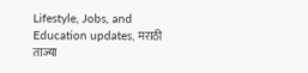Lifestyle, Jobs, and Education updates, मराठी ताज्या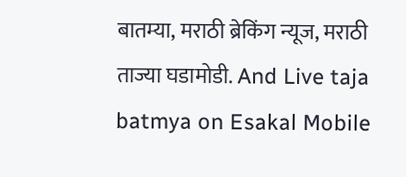बातम्या, मराठी ब्रेकिंग न्यूज, मराठी ताज्या घडामोडी. And Live taja batmya on Esakal Mobile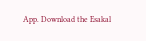App. Download the Esakal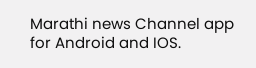Marathi news Channel app for Android and IOS.